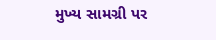મુખ્ય સામગ્રી પર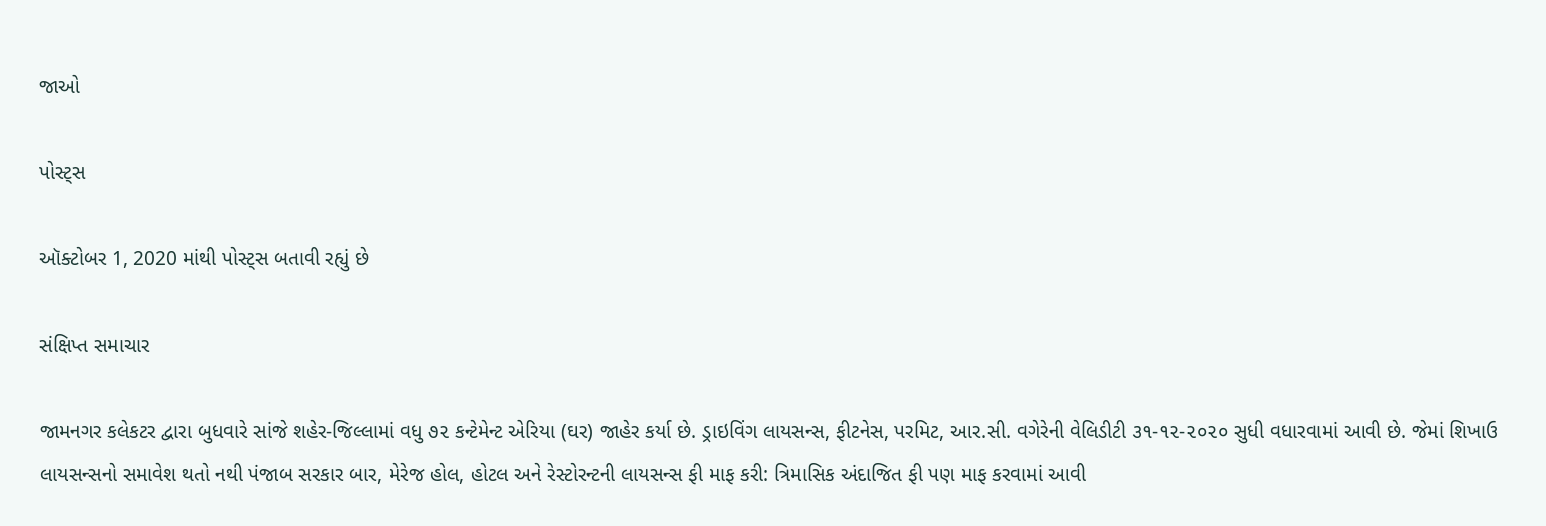જાઓ

પોસ્ટ્સ

ઑક્ટોબર 1, 2020 માંથી પોસ્ટ્સ બતાવી રહ્યું છે

સંક્ષિપ્ત સમાચાર

જામનગર કલેકટર દ્વારા બુધવારે સાંજે શહેર-જિલ્લામાં વધુ ૭૨ કન્ટેમેન્ટ એરિયા (ઘર) જાહેર કર્યા છે. ડ્રાઇવિંગ લાયસન્સ, ફીટનેસ, પરમિટ, આર.સી. વગેરેની વેલિડીટી ૩૧-૧૨-૨૦૨૦ સુધી વધારવામાં આવી છે. જેમાં શિખાઉ લાયસન્સનો સમાવેશ થતો નથી પંજાબ સરકાર બાર, મેરેજ હોલ, હોટલ અને રેસ્ટોરન્ટની લાયસન્સ ફી માફ કરી: ત્રિમાસિક અંદાજિત ફી પણ માફ કરવામાં આવી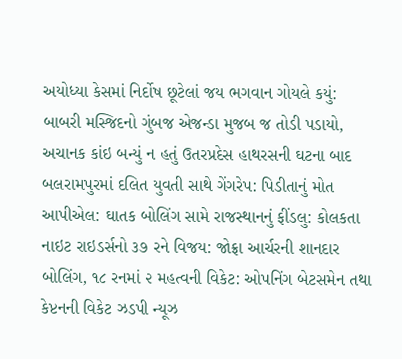અયોધ્યા કેસમાં નિર્દોષ છૂટેલાં જય ભગવાન ગોયલે કયું: બાબરી મસ્જિદનો ગુંબજ એજન્ડા મુજબ જ તોડી પડાયો, અચાનક કાંઇ બન્યું ન હતું ઉતરપ્રદેસ હાથરસની ઘટના બાદ બલરામપુરમાં દલિત યુવતી સાથે ગેંગરેપ: પિડીતાનું મોત આપીએલ: ઘાતક બોલિંગ સામે રાજસ્થાનનું ફીંડલુ: કોલકતા નાઇટ રાઇડર્સનો ૩૭ રને વિજય: જોફ્રા આર્ચરની શાનદાર બોલિંગ, ૧૮ રનમાં ૨ મહત્વની વિકેટ: ઓપનિંગ બેટસમેન તથા કેપ્ટનની વિકેટ ઝડપી ન્યૂઝ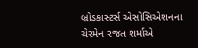બ્રોડકાસ્ટર્સ એસોસિએશનના ચેરમેન રજત શર્માએ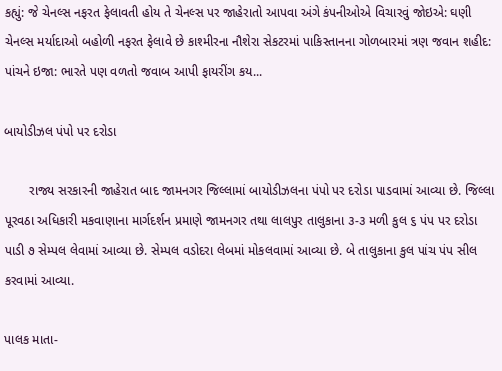કહ્યું: જે ચેનલ્સ નફરત ફેલાવતી હોય તે ચેનલ્સ પર જાહેરાતો આપવા અંગે કંપનીઓએ વિચારવું જોઇએ: ઘણી ચેનલ્સ મર્યાદાઓ બહોળી નફરત ફેલાવે છે કાશ્મીરના નૌશેરા સેકટરમાં પાકિસ્તાનના ગોળબારમાં ત્રણ જવાન શહીદ: પાંચને ઇજા: ભારતે પણ વળતો જવાબ આપી ફાયરીંગ કય...

બાયોડીઝલ પંપો પર દરોડા

       રાજ્ય સરકારની જાહેરાત બાદ જામનગર જિલ્લામાં બાયોડીઝલના પંપો પર દરોડા પાડવામાં આવ્યા છે. જિલ્લા પૂરવઠા અધિકારી મકવાણાના માર્ગદર્શન પ્રમાણે જામનગર તથા લાલપુર તાલુકાના ૩-૩ મળી કુલ ૬ પંપ પર દરોડા પાડી ૭ સેમ્પલ લેવામાં આવ્યા છે. સેમ્પલ વડોદરા લેબમાં મોકલવામાં આવ્યા છે. બે તાલુકાના કુલ પાંચ પંપ સીલ કરવામાં આવ્યા.

પાલક માતા-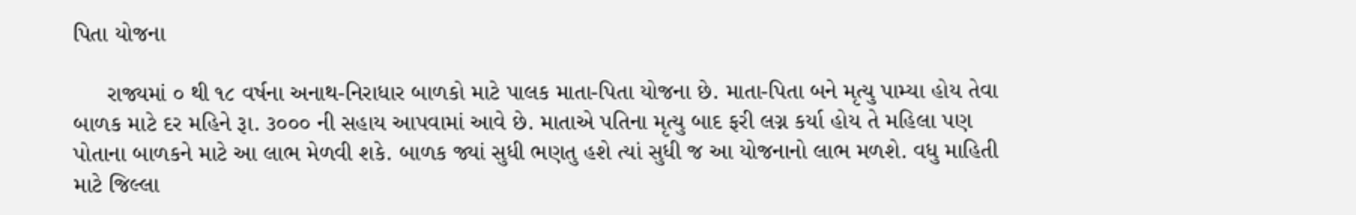પિતા યોજના

     રાજ્યમાં ૦ થી ૧૮ વર્ષના અનાથ-નિરાધાર બાળકો માટે પાલક માતા-પિતા યોજના છે. માતા-પિતા બને મૃત્યુ પામ્યા હોય તેવા બાળક માટે દર મહિને રૂા. ૩૦૦૦ ની સહાય આપવામાં આવે છે. માતાએ પતિના મૃત્યુ બાદ ફરી લગ્ન કર્યા હોય તે મહિલા પણ પોતાના બાળકને માટે આ લાભ મેળવી શકે. બાળક જ્યાં સુધી ભણતુ હશે ત્યાં સુધી જ આ યોજનાનો લાભ મળશે. વધુ માહિતી માટે જિલ્લા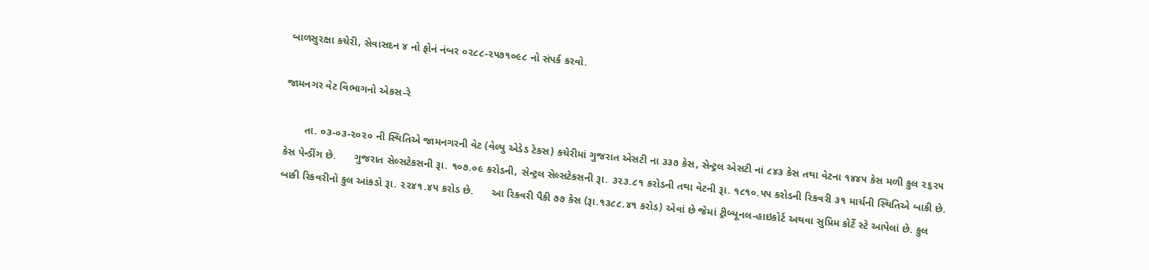બાળસુરક્ષા કચેરી, સેવાસદન ૪ નો ફોનં નંબર ૦૨૮૮-૨૫૭૧૦૯૮ નો સંપર્ક કરવો.

જામનગર વેટ વિભાગનો એકસ-રે

       તા. ૦૩-૦૩-૨૦૨૦ ની સ્થિતિએ જામનગરની વેટ (વેલ્યુ એડેડ ટેકસ) કચેરીમાં ગુજરાત એસટી ના ૩૩૭ કેસ, સેન્ટ્રલ એસટી નાં ૮૪૩ કેસ તથા વેટના ૧૪૪૫ કેસ મળી કુલ ૨૬૨૫ કેસ પેન્ડીંગ છે.      ગુજરાત સેલ્સટેકસની રૂા. ૧૦૭.૦૯ કરોડની, સેન્ટ્રલ સેલ્સટેકસની રૂા. ૩૨૩.૮૧ કરોડની તથા વેટની રૂા. ૧૮૧૦.૫૫ કરોડની રિકવરી ૩૧ માર્ચની સ્થિતિએ બાકી છે. બાકી રિકવરીનો કુલ આંકડો રૂા. ૨૨૪૧.૪૫ કરોડ છે.      આ રિકવરી પૈકી ૭૭ કેસ (રૂા.૧૩૮૮.૪૧ કરોડ) એવાં છે જેમાં ટ્રીબ્યૂનલ-હાઇકોર્ટ અથવા સુપ્રિમ કોર્ટે સ્ટે આપેલાં છે. કુલ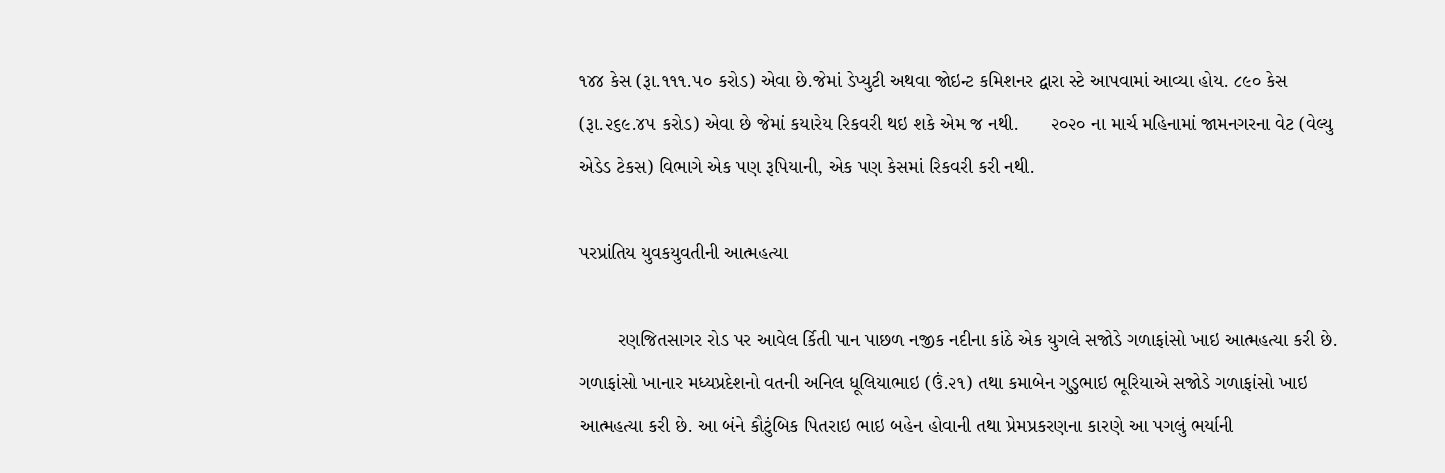૧૪૪ કેસ (રૂા.૧૧૧.૫૦ કરોડ) એવા છે.જેમાં ડેપ્યુટી અથવા જોઇન્ટ કમિશનર દ્વારા સ્ટે આપવામાં આવ્યા હોય. ૮૯૦ કેસ (રૂા.૨૬૯.૪૫ કરોડ) એવા છે જેમાં કયારેય રિકવરી થઇ શકે એમ જ નથી.      ૨૦૨૦ ના માર્ચ મહિનામાં જામનગરના વેટ (વેલ્યુ એડેડ ટેકસ) વિભાગે એક પણ રૂપિયાની, એક પણ કેસમાં રિકવરી કરી નથી.

પરપ્રાંતિય યુવકયુવતીની આત્મહત્યા

       રણજિતસાગર રોડ પર આવેલ ર્કિતી પાન પાછળ નજીક નદીના કાંઠે એક યુગલે સજોડે ગળાફાંસો ખાઇ આત્મહત્યા કરી છે. ગળાફાંસો ખાનાર મધ્યપ્રદેશનો વતની અનિલ ધૂલિયાભાઇ (ઉં.૨૧) તથા કમાબેન ગુડુભાઇ ભૂરિયાએ સજોડે ગળાફાંસો ખાઇ આત્મહત્યા કરી છે. આ બંને કૌટુંબિક પિતરાઇ ભાઇ બહેન હોવાની તથા પ્રેમપ્રકરણના કારણે આ પગલું ભર્યાની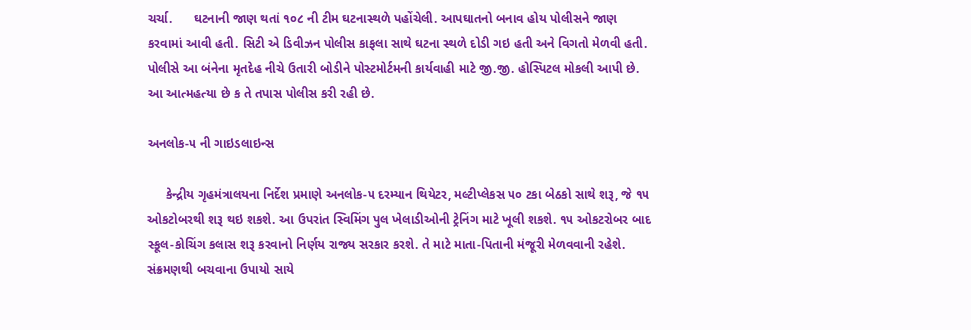ચર્ચા.      ઘટનાની જાણ થતાં ૧૦૮ ની ટીમ ઘટનાસ્થળે પહોંચેલી. આપઘાતનો બનાવ હોય પોલીસને જાણ કરવામાં આવી હતી. સિટી એ ડિવીઝન પોલીસ કાફલા સાથે ઘટના સ્થળે દોડી ગઇ હતી અને વિગતો મેળવી હતી. પોલીસે આ બંનેના મૃતદેહ નીચે ઉતારી બોડીને પોસ્ટમોર્ટમની કાર્યવાહી માટે જી.જી. હોસ્પિટલ મોકલી આપી છે. આ આત્મહત્યા છે ક તે તપાસ પોલીસ કરી રહી છે.

અનલોક-૫ ની ગાઇડલાઇન્સ

     કેન્દ્રીય ગૃહમંત્રાલયના નિર્દેશ પ્રમાણે અનલોક-૫ દરમ્યાન થિયેટર, મલ્ટીપ્લેકસ ૫૦ ટકા બેઠકો સાથે શરૂ, જે ૧૫ ઓકટોબરથી શરૂ થઇ શકશે. આ ઉપરાંત સ્વિમિંગ પુલ ખેલાડીઓની ટ્રેનિંગ માટે ખૂલી શકશે. ૧૫ ઓકટરોબર બાદ સ્કૂલ-કોચિંગ કલાસ શરૂ કરવાનો નિર્ણય રાજ્ય સરકાર કરશે. તે માટે માતા-પિતાની મંજૂરી મેળવવાની રહેશે. સંક્રમણથી બચવાના ઉપાયો સાયે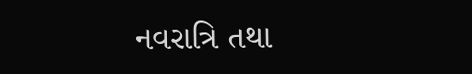નવરાત્રિ તથા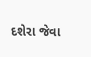દશેરા જેવા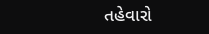તહેવારો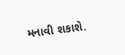મનાવી શકાશે.